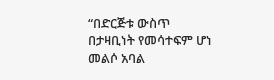“በድርጅቱ ውስጥ በታዛቢነት የመሳተፍም ሆነ
መልሶ አባል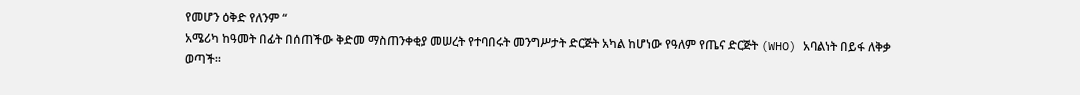የመሆን ዕቅድ የለንም “
አሜሪካ ከዓመት በፊት በሰጠችው ቅድመ ማስጠንቀቂያ መሠረት የተባበሩት መንግሥታት ድርጅት አካል ከሆነው የዓለም የጤና ድርጅት (WHO) አባልነት በይፋ ለቅቃ ወጣች።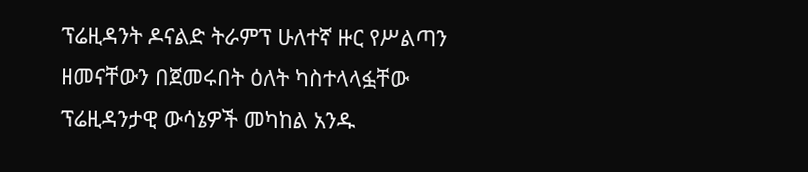ፕሬዚዳንት ዶናልድ ትራምፕ ሁለተኛ ዙር የሥልጣን ዘመናቸውን በጀመሩበት ዕለት ካስተላላፏቸው ፕሬዚዳንታዊ ውሳኔዎች መካከል አንዱ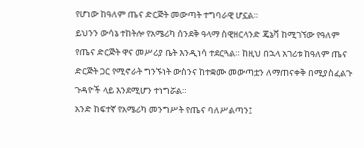የሆነው ከዓለም ጤና ድርጅት መውጣት ተግባራዊ ሆኗል።
ይህንን ውሳኔ ተከትሎ የአሜሪካ ሰንደቅ ዓላማ ስዊዘርላንድ ጄኔቫ ከሚገኘው የዓለም የጤና ድርጅት ዋና መሥሪያ ቤት እንዲነሳ ተደርጓል። ከዚህ በኋላ አገሪቱ ከዓለም ጤና ድርጅት ጋር የሚኖራት ግንኙነት ውስንና ከተቋሙ መውጣቷን ለማጠናቀቅ በሚያስፈልጉ ጉዳዮች ላይ እንደሚሆን ተነግሯል።
አንድ ከፍተኛ የአሜሪካ መንግሥት የጤና ባለሥልጣን፤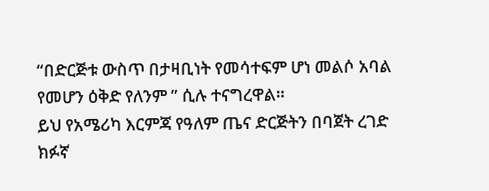“በድርጅቱ ውስጥ በታዛቢነት የመሳተፍም ሆነ መልሶ አባል የመሆን ዕቅድ የለንም ” ሲሉ ተናግረዋል።
ይህ የአሜሪካ እርምጃ የዓለም ጤና ድርጅትን በባጀት ረገድ ክፉኛ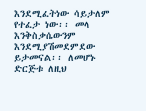እንደሚፈትነው ሳይታለም የተፈታ ነው፡፡ መላ እንቅስቃሴውንም እንደሚያሽመደምደው ይታመናል፡፡ ለመሆኑ ድርጅቱ ለዚህ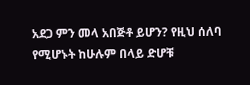አደጋ ምን መላ አበጅቶ ይሆን? የዚህ ሰለባ የሚሆኑት ከሁሉም በላይ ድሆቹ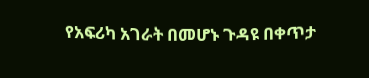የአፍሪካ አገራት በመሆኑ ጉዳዩ በቀጥታ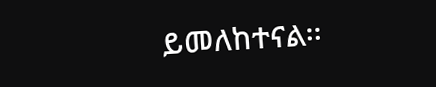ይመለከተናል፡፡